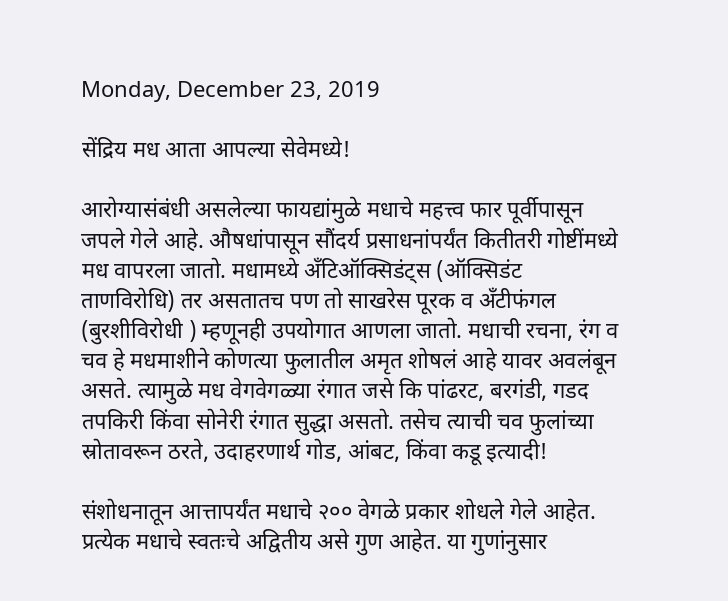Monday, December 23, 2019

सेंद्रिय मध आता आपल्या सेवेमध्ये!

आरोग्यासंबंधी असलेल्या फायद्यांमुळे मधाचे महत्त्व फार पूर्वीपासून जपले गेले आहे. औषधांपासून सौंदर्य प्रसाधनांपर्यंत कितीतरी गोष्टींमध्ये मध वापरला जातो. मधामध्ये अँटिऑक्सिडंट्स (ऑक्सिडंट ताणविरोधि) तर असतातच पण तो साखरेस पूरक व अँटीफंगल (बुरशीविरोधी ) म्हणूनही उपयोगात आणला जातो. मधाची रचना, रंग व चव हे मधमाशीने कोणत्या फुलातील अमृत शोषलं आहे यावर अवलंबून असते. त्यामुळे मध वेगवेगळ्या रंगात जसे कि पांढरट, बरगंडी, गडद तपकिरी किंवा सोनेरी रंगात सुद्धा असतो. तसेच त्याची चव फुलांच्या स्रोतावरून ठरते, उदाहरणार्थ गोड, आंबट, किंवा कडू इत्यादी!

संशोधनातून आत्तापर्यंत मधाचे २०० वेगळे प्रकार शोधले गेले आहेत. प्रत्येक मधाचे स्वतःचे अद्वितीय असे गुण आहेत. या गुणांनुसार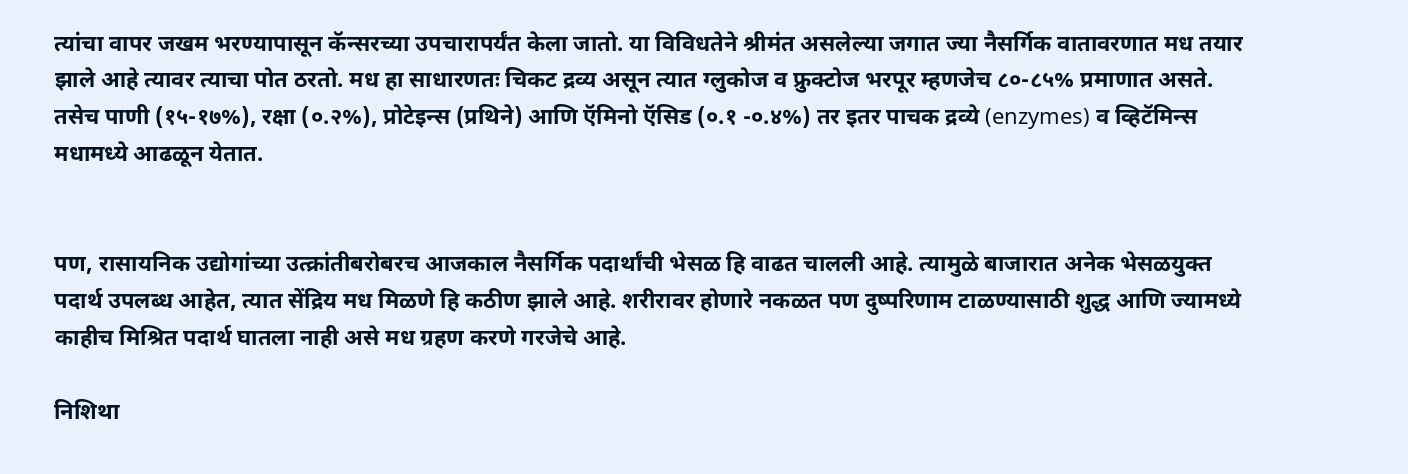त्यांचा वापर जखम भरण्यापासून कॅन्सरच्या उपचारापर्यंत केला जातो. या विविधतेने श्रीमंत असलेल्या जगात ज्या नैसर्गिक वातावरणात मध तयार झाले आहे त्यावर त्याचा पोत ठरतो. मध हा साधारणतः चिकट द्रव्य असून त्यात ग्लुकोज व फ्रुक्टोज भरपूर म्हणजेच ८०-८५% प्रमाणात असते. तसेच पाणी (१५-१७%), रक्षा (०.२%), प्रोटेइन्स (प्रथिने) आणि ऍमिनो ऍसिड (०.१ -०.४%) तर इतर पाचक द्रव्ये (enzymes) व व्हिटॅमिन्स मधामध्ये आढळून येतात.


पण, रासायनिक उद्योगांच्या उत्क्रांतीबरोबरच आजकाल नैसर्गिक पदार्थांची भेसळ हि वाढत चालली आहे. त्यामुळे बाजारात अनेक भेसळयुक्त पदार्थ उपलब्ध आहेत, त्यात सेंद्रिय मध मिळणे हि कठीण झाले आहे. शरीरावर होणारे नकळत पण दुष्परिणाम टाळण्यासाठी शुद्ध आणि ज्यामध्ये काहीच मिश्रित पदार्थ घातला नाही असे मध ग्रहण करणे गरजेचे आहे.

निशिथा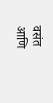वसंत आणि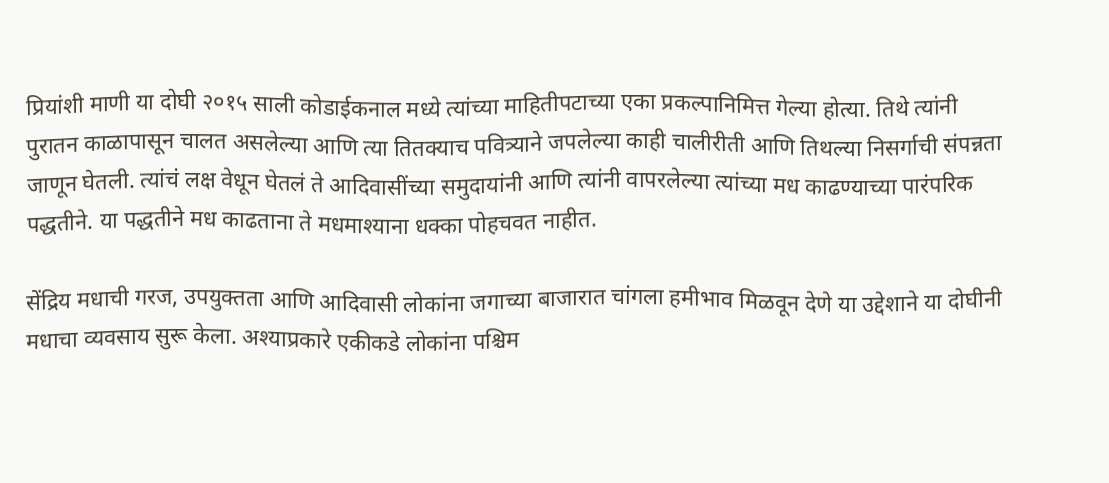प्रियांशी माणी या दोघी २०१५ साली कोडाईकनाल मध्ये त्यांच्या माहितीपटाच्या एका प्रकल्पानिमित्त गेल्या होत्या. तिथे त्यांनी पुरातन काळापासून चालत असलेल्या आणि त्या तितक्याच पवित्र्याने जपलेल्या काही चालीरीती आणि तिथल्या निसर्गाची संपन्नता जाणून घेतली. त्यांचं लक्ष वेधून घेतलं ते आदिवासींच्या समुदायांनी आणि त्यांनी वापरलेल्या त्यांच्या मध काढण्याच्या पारंपरिक पद्धतीने. या पद्धतीने मध काढताना ते मधमाश्याना धक्का पोहचवत नाहीत.

सेंद्रिय मधाची गरज, उपयुक्तता आणि आदिवासी लोकांना जगाच्या बाजारात चांगला हमीभाव मिळवून देणे या उद्देशाने या दोघीनी मधाचा व्यवसाय सुरू केला. अश्याप्रकारे एकीकडे लोकांना पश्चिम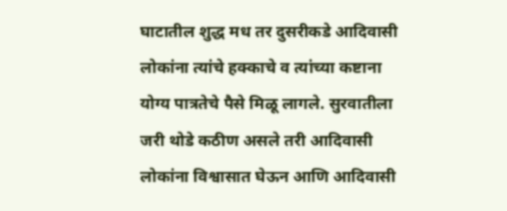घाटातील शुद्ध मध तर दुसरीकडे आदिवासी लोकांना त्यांचे हक्काचे व त्यांच्या कष्टाना योग्य पात्रतेचे पैसे मिळू लागले. सुरवातीला जरी थोडे कठीण असले तरी आदिवासी लोकांना विश्वासात घेऊन आणि आदिवासी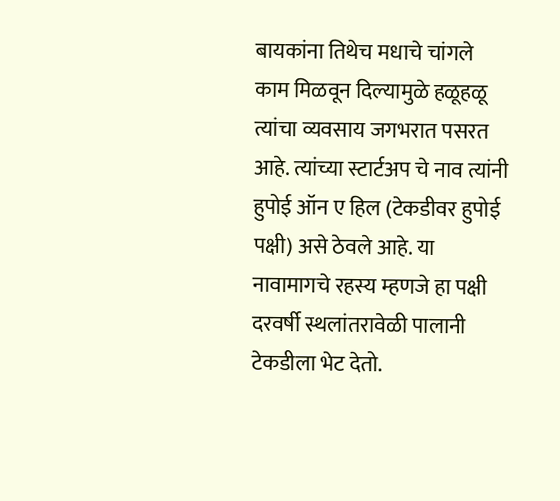बायकांना तिथेच मधाचे चांगले काम मिळवून दिल्यामुळे हळूहळू त्यांचा व्यवसाय जगभरात पसरत आहे. त्यांच्या स्टार्टअप चे नाव त्यांनी हुपोई ऑन ए हिल (टेकडीवर हुपोई पक्षी) असे ठेवले आहे. या नावामागचे रहस्य म्हणजे हा पक्षी दरवर्षी स्थलांतरावेळी पालानी टेकडीला भेट देतो.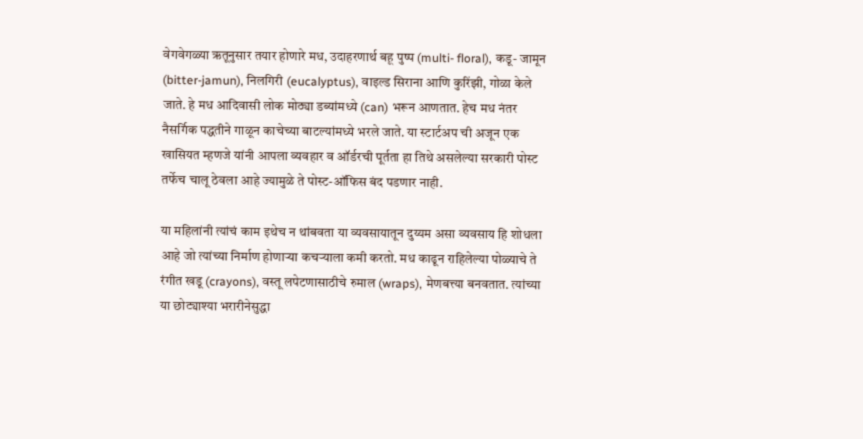वेगवेगळ्या ऋतूनुसार तयार होणारे मध, उदाहरणार्थ बहू पुष्प (multi- floral), कडू- जामून (bitter-jamun), निलगिरी (eucalyptus), वाइल्ड सिराना आणि कुरिंझी, गोळा केले जाते. हे मध आदिवासी लोक मोठ्या डब्यांमध्ये (can) भरून आणतात. हेच मध नंतर नैसर्गिक पद्धतीने गाळून काचेच्या बाटल्यांमध्ये भरले जाते. या स्टार्टअप ची अजून एक खासियत म्हणजे यांनी आपला व्यवहार व ऑर्डरची पूर्तता हा तिथे असलेल्या सरकारी पोस्ट तर्फेच चालू ठेवला आहे ज्यामुळे ते पोस्ट-ऑफिस बंद पडणार नाही.

या महिलांनी त्यांचं काम इथेच न थांबवता या व्यवसायातून दुय्यम असा व्यवसाय हि शोधला आहे जो त्यांच्या निर्माण होणाऱ्या कचऱ्याला कमी करतो. मध काढून राहिलेल्या पोळ्याचे ते रंगीत खडू (crayons), वस्तू लपेटणासाठीचे रुमाल (wraps), मेणबत्त्या बनवतात. त्यांच्या या छोट्याश्या भरारीनेसुद्धा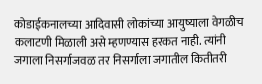कोडाईकनालच्या आदिवासी लोकांच्या आयुष्याला वेगळीच कलाटणी मिळाली असे म्हणण्यास हरकत नाही. त्यांनी जगाला निसर्गाजवळ तर निसर्गाला जगातील कितीतरी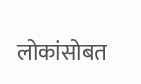लोकांसोबत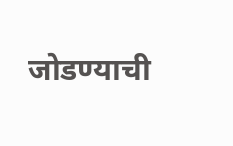जोडण्याची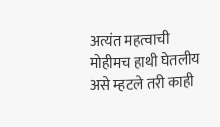अत्यंत महत्वाची मोहीमच हाथी घेतलीय असे म्हटले तरी काही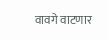वावगे वाटणार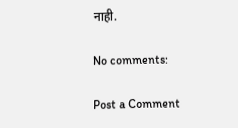नाही.

No comments:

Post a Comment